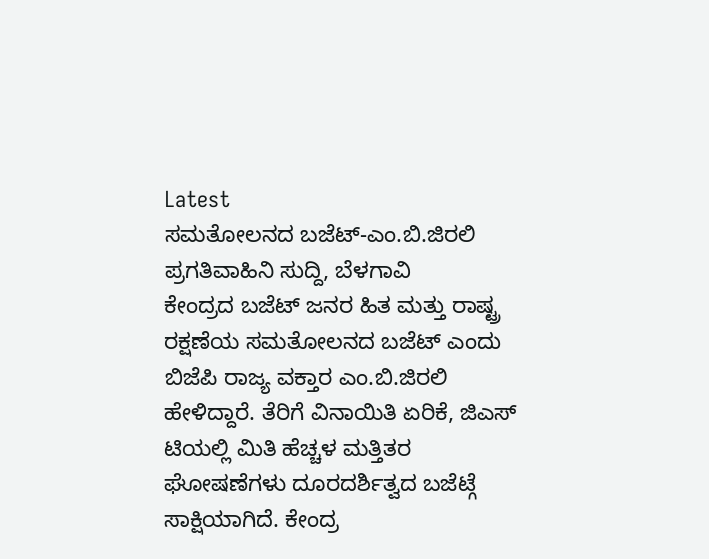Latest
ಸಮತೋಲನದ ಬಜೆಟ್-ಎಂ.ಬಿ.ಜಿರಲಿ
ಪ್ರಗತಿವಾಹಿನಿ ಸುದ್ದಿ, ಬೆಳಗಾವಿ
ಕೇಂದ್ರದ ಬಜೆಟ್ ಜನರ ಹಿತ ಮತ್ತು ರಾಷ್ಟ್ರ ರಕ್ಷಣೆಯ ಸಮತೋಲನದ ಬಜೆಟ್ ಎಂದು ಬಿಜೆಪಿ ರಾಜ್ಯ ವಕ್ತಾರ ಎಂ.ಬಿ.ಜಿರಲಿ ಹೇಳಿದ್ದಾರೆ. ತೆರಿಗೆ ವಿನಾಯಿತಿ ಏರಿಕೆ, ಜಿಎಸ್ ಟಿಯಲ್ಲಿ ಮಿತಿ ಹೆಚ್ಚಳ ಮತ್ತಿತರ ಘೋಷಣೆಗಳು ದೂರದರ್ಶಿತ್ವದ ಬಜೆಟ್ಗೆ ಸಾಕ್ಷಿಯಾಗಿದೆ. ಕೇಂದ್ರ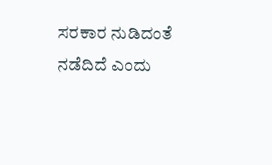ಸರಕಾರ ನುಡಿದಂತೆ ನಡೆದಿದೆ ಎಂದು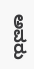ಅವರು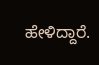ಹೇಳಿದ್ದಾರೆ.